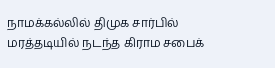நாமக்கல்லில் திமுக சார்பில் மரத்தடியில் நடந்த கிராம சபைக்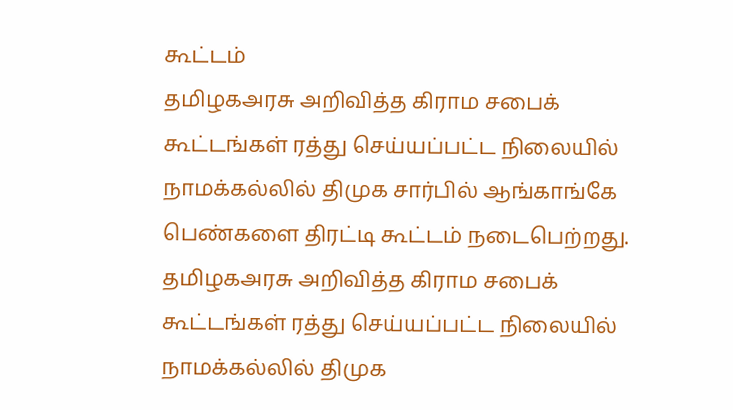கூட்டம்
தமிழகஅரசு அறிவித்த கிராம சபைக் கூட்டங்கள் ரத்து செய்யப்பட்ட நிலையில் நாமக்கல்லில் திமுக சார்பில் ஆங்காங்கே பெண்களை திரட்டி கூட்டம் நடைபெற்றது.
தமிழகஅரசு அறிவித்த கிராம சபைக் கூட்டங்கள் ரத்து செய்யப்பட்ட நிலையில் நாமக்கல்லில் திமுக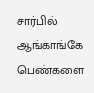சார்பில் ஆங்காங்கே பெண்களை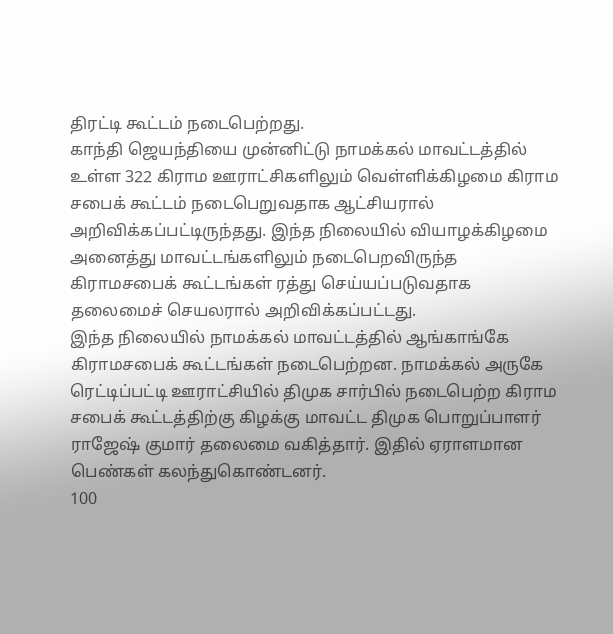திரட்டி கூட்டம் நடைபெற்றது.
காந்தி ஜெயந்தியை முன்னிட்டு நாமக்கல் மாவட்டத்தில் உள்ள 322 கிராம ஊராட்சிகளிலும் வெள்ளிக்கிழமை கிராம சபைக் கூட்டம் நடைபெறுவதாக ஆட்சியரால் அறிவிக்கப்பட்டிருந்தது. இந்த நிலையில் வியாழக்கிழமை அனைத்து மாவட்டங்களிலும் நடைபெறவிருந்த கிராமசபைக் கூட்டங்கள் ரத்து செய்யப்படுவதாக தலைமைச் செயலரால் அறிவிக்கப்பட்டது.
இந்த நிலையில் நாமக்கல் மாவட்டத்தில் ஆங்காங்கே கிராமசபைக் கூட்டங்கள் நடைபெற்றன. நாமக்கல் அருகே ரெட்டிப்பட்டி ஊராட்சியில் திமுக சார்பில் நடைபெற்ற கிராம சபைக் கூட்டத்திற்கு கிழக்கு மாவட்ட திமுக பொறுப்பாளர் ராஜேஷ் குமார் தலைமை வகித்தார். இதில் ஏராளமான பெண்கள் கலந்துகொண்டனர்.
100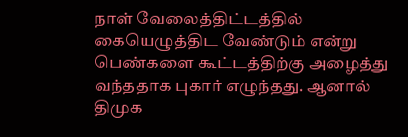நாள் வேலைத்திட்டத்தில் கையெழுத்திட வேண்டும் என்று பெண்களை கூட்டத்திற்கு அழைத்து வந்ததாக புகார் எழுந்தது. ஆனால் திமுக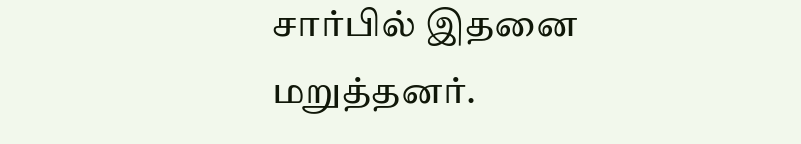சார்பில் இதனை மறுத்தனர்.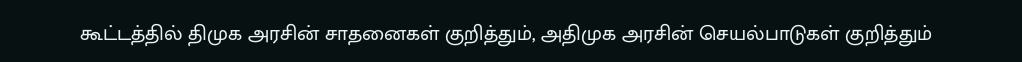கூட்டத்தில் திமுக அரசின் சாதனைகள் குறித்தும், அதிமுக அரசின் செயல்பாடுகள் குறித்தும்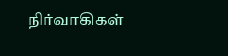நிர்வாகிகள்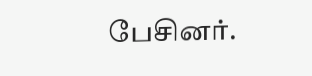பேசினர்.